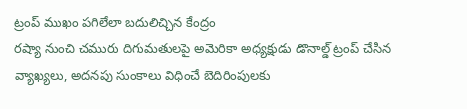ట్రంప్ ముఖం పగిలేలా బదులిచ్చిన కేంద్రం
రష్యా నుంచి చమురు దిగుమతులపై అమెరికా అధ్యక్షుడు డొనాల్డ్ ట్రంప్ చేసిన వ్యాఖ్యలు, అదనపు సుంకాలు విధించే బెదిరింపులకు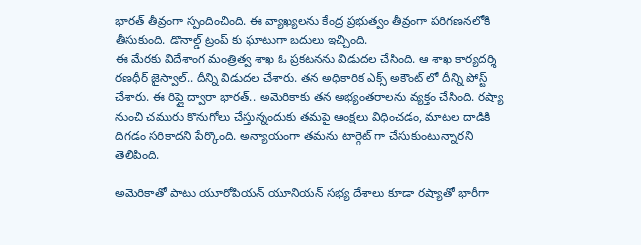భారత్ తీవ్రంగా స్పందించింది. ఈ వ్యాఖ్యలను కేంద్ర ప్రభుత్వం తీవ్రంగా పరిగణనలోకి తీసుకుంది. డొనాల్డ్ ట్రంప్ కు ఘాటుగా బదులు ఇచ్చింది.
ఈ మేరకు విదేశాంగ మంత్రిత్వ శాఖ ఓ ప్రకటనను విడుదల చేసింది. ఆ శాఖ కార్యదర్శి రణధీర్ జైస్వాల్.. దీన్ని విడుదల చేశారు. తన అధికారిక ఎక్స్ అకౌంట్ లో దీన్ని పోస్ట్ చేశారు. ఈ రిప్లై ద్వారా భారత్.. అమెరికాకు తన అభ్యంతరాలను వ్యక్తం చేసింది. రష్యా నుంచి చమురు కొనుగోలు చేస్తున్నందుకు తమపై ఆంక్షలు విధించడం, మాటల దాడికి దిగడం సరికాదని పేర్కొంది. అన్యాయంగా తమను టార్గెట్ గా చేసుకుంటున్నారని తెలిపింది.

అమెరికాతో పాటు యూరోపియన్ యూనియన్ సభ్య దేశాలు కూడా రష్యాతో భారీగా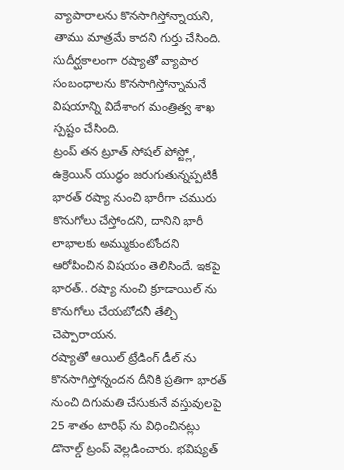వ్యాపారాలను కొనసాగిస్తోన్నాయని, తాము మాత్రమే కాదని గుర్తు చేసింది. సుదీర్ఘకాలంగా రష్యాతో వ్యాపార సంబంధాలను కొనసాగిస్తోన్నామనే విషయాన్ని విదేశాంగ మంత్రిత్వ శాఖ స్పష్టం చేసింది.
ట్రంప్ తన ట్రూత్ సోషల్ పోస్ట్లో, ఉక్రెయిన్ యుద్ధం జరుగుతున్నప్పటికీ భారత్ రష్యా నుంచి భారీగా చమురు కొనుగోలు చేస్తోందని, దానిని భారీ లాభాలకు అమ్ముకుంటోందని ఆరోపించిన విషయం తెలిసిందే. ఇకపై భారత్.. రష్యా నుంచి క్రూడాయిల్ ను కొనుగోలు చేయబోదనీ తేల్చి చెప్పారాయన.
రష్యాతో ఆయిల్ ట్రేడింగ్ డీల్ ను కొనసాగిస్తోన్నందన దీనికి ప్రతిగా భారత్ నుంచి దిగుమతి చేసుకునే వస్తువులపై 25 శాతం టారిఫ్ ను విధించినట్లు డొనాల్డ్ ట్రంప్ వెల్లడించారు. భవిష్యత్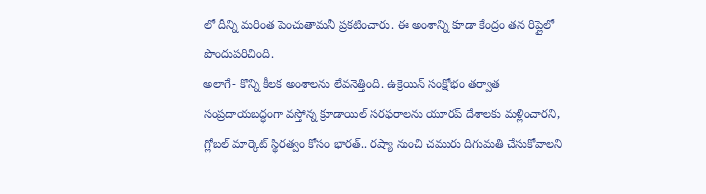లో దీన్ని మరింత పెంచుతామనీ ప్రకటించారు. ఈ అంశాన్ని కూడా కేంద్రం తన రిప్లైలో పొందుపరిచింది.
అలాగే- కొన్ని కీలక అంశాలను లేవనెత్తింది. ఉక్రెయిన్ సంక్షోభం తర్వాత సంప్రదాయబద్ధంగా వస్తోన్న క్రూడాయిల్ సరఫరాలను యూరప్ దేశాలకు మళ్లించారని, గ్లోబల్ మార్కెట్ స్థిరత్వం కోసం భారత్.. రష్యా నుంచి చమురు దిగుమతి చేసుకోవాలని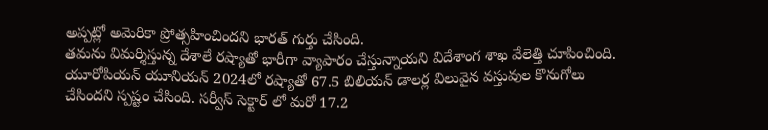అప్పట్లో అమెరికా ప్రోత్సహించిందని భారత్ గుర్తు చేసింది.
తమను విమర్శిస్తున్న దేశాలే రష్యాతో భారీగా వ్యాపారం చేస్తున్నాయని విదేశాంగ శాఖ వేలెత్తి చూపించింది. యూరోపియన్ యూనియన్ 2024లో రష్యాతో 67.5 బిలియన్ డాలర్ల విలువైన వస్తువుల కొనుగోలు చేసిందని స్పష్టం చేసింది. సర్వీస్ సెక్టార్ లో మరో 17.2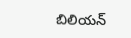బిలియన్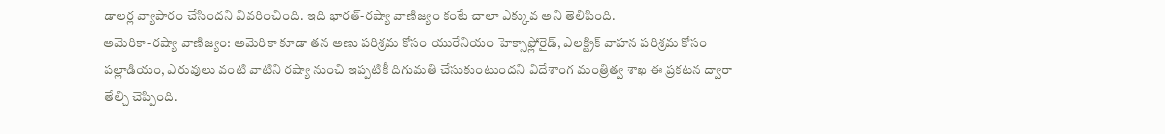డాలర్ల వ్యాపారం చేసిందని వివరించింది. ఇది భారత్-రష్యా వాణిజ్యం కంటే చాలా ఎక్కువ అని తెలిపింది.
అమెరికా-రష్యా వాణిజ్యం: అమెరికా కూడా తన అణు పరిశ్రమ కోసం యురేనియం హెక్సాఫ్లోరైడ్, ఎలక్ట్రిక్ వాహన పరిశ్రమ కోసం పల్లాడియం, ఎరువులు వంటి వాటిని రష్యా నుంచి ఇప్పటికీ దిగుమతి చేసుకుంటుందని విదేశాంగ మంత్రిత్వ శాఖ ఈ ప్రకటన ద్వారా తేల్చి చెప్పింది.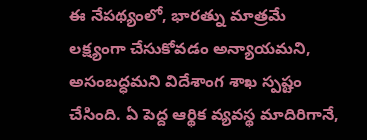ఈ నేపథ్యంలో, భారత్ను మాత్రమే లక్ష్యంగా చేసుకోవడం అన్యాయమని, అసంబద్ధమని విదేశాంగ శాఖ స్పష్టం చేసింది. ఏ పెద్ద ఆర్థిక వ్యవస్థ మాదిరిగానే,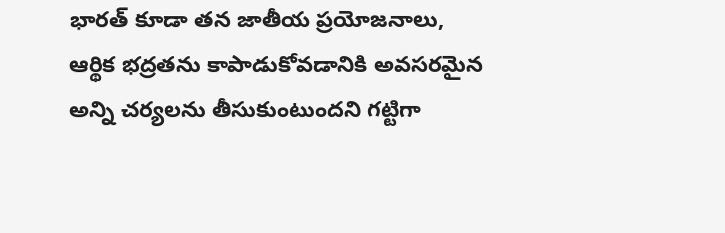భారత్ కూడా తన జాతీయ ప్రయోజనాలు, ఆర్థిక భద్రతను కాపాడుకోవడానికి అవసరమైన అన్ని చర్యలను తీసుకుంటుందని గట్టిగా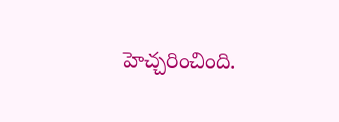హెచ్చరించింది.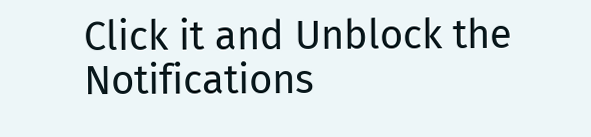Click it and Unblock the Notifications